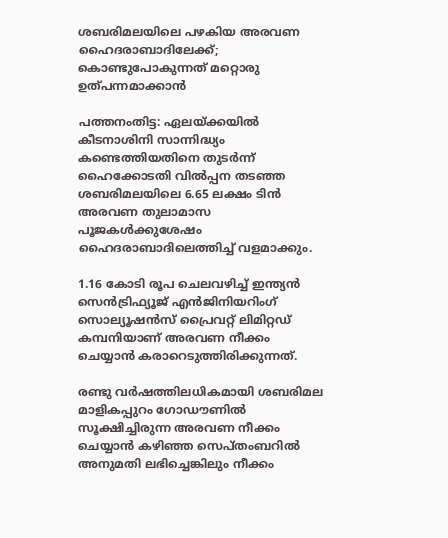ശബരിമലയിലെ പഴകിയ അരവണ ഹൈദരാബാദിലേക്ക്; കൊണ്ടുപോകുന്നത് മറ്റൊരു ഉത്പന്നമാക്കാന്‍

പത്തനംതിട്ട: ഏലയ്ക്കയില്‍ കീടനാശിനി സാന്നിദ്ധ്യം കണ്ടെത്തിയതിനെ തുടര്‍ന്ന് ഹൈക്കോടതി വില്‍പ്പന തടഞ്ഞ ശബരിമലയിലെ 6.65 ലക്ഷം ടിന്‍ അരവണ തുലാമാസ പൂജകള്‍ക്കുശേഷം ഹൈദരാബാദിലെത്തിച്ച്‌ വളമാക്കും.

1.16 കോടി രൂപ ചെലവഴിച്ച്‌ ഇന്ത്യന്‍ സെന്‍ട്രിഫ്യൂജ് എന്‍ജിനിയറിംഗ് സൊല്യൂഷന്‍സ് പ്രൈവറ്റ് ലിമിറ്റഡ് കമ്പനിയാണ് അരവണ നീക്കം ചെയ്യാന്‍ കരാറെടുത്തിരിക്കുന്നത്.

രണ്ടു വര്‍ഷത്തിലധികമായി ശബരിമല മാളികപ്പുറം ഗോഡൗണില്‍ സൂക്ഷിച്ചിരുന്ന അരവണ നീക്കം ചെയ്യാന്‍ കഴിഞ്ഞ സെപ്തംബറില്‍ അനുമതി ലഭിച്ചെങ്കിലും നീക്കം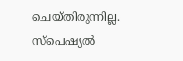ചെയ്തിരുന്നില്ല. സ്പെഷ്യല്‍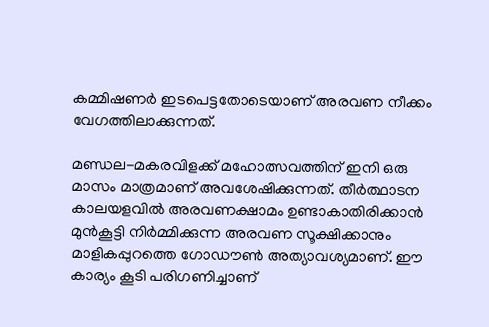കമ്മിഷണര്‍ ഇടപെട്ടതോടെയാണ് അരവണ നീക്കം വേഗത്തിലാക്കുന്നത്.

മണ്ഡല-മകരവിളക്ക് മഹോത്സവത്തിന് ഇനി ഒരു മാസം മാത്രമാണ് അവശേഷിക്കുന്നത്. തീര്‍ത്ഥാടന കാലയളവില്‍ അരവണക്ഷാമം ഉണ്ടാകാതിരിക്കാന്‍ മുന്‍കൂട്ടി നിര്‍മ്മിക്കുന്ന അരവണ സൂക്ഷിക്കാനും മാളികപ്പുറത്തെ ഗോഡൗണ്‍ അത്യാവശ്യമാണ്. ഈ കാര്യം കൂടി പരിഗണിച്ചാണ്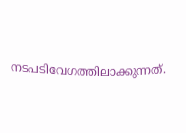നടപടിവേഗത്തിലാക്കുന്നത്.